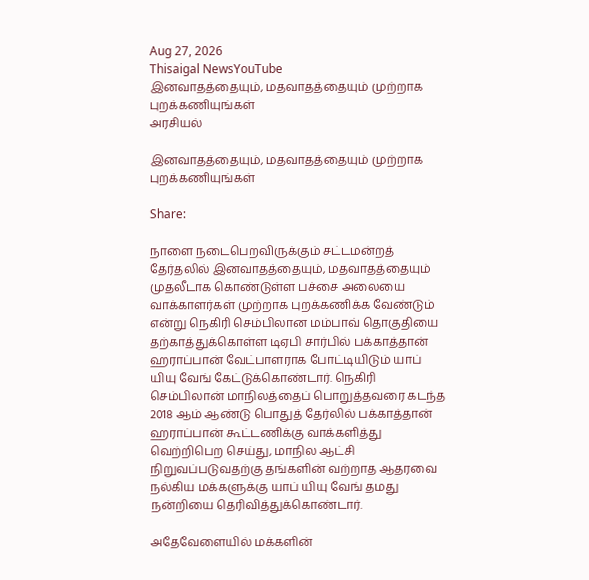Aug 27, 2026
Thisaigal NewsYouTube
இனவாதத்தையும், மதவாதத்தையும் முற்றாக புறக்கணியுங்கள்
அரசியல்

இனவாதத்தையும், மதவாதத்தையும் முற்றாக புறக்கணியுங்கள்

Share:

நாளை நடைபெறவிருக்கும் சட்டமன்றத் தேர்தலில் இனவாதத்தையும், மதவாதத்தையும் முதலீடாக கொண்டுள்ள பச்சை அலையை வாக்காளர்கள் முற்றாக புறக்கணிக்க வேண்டும் என்று நெகிரி செம்பிலான மம்பாவ் தொகுதியை தற்காத்துக்கொள்ள டிஏபி சார்பில் பக்காத்தான் ஹராப்பான் வேட்பாளராக போட்டியிடும் யாப் யியு வேங் கேட்டுக்கொண்டார். நெகிரி செம்பிலான் மாநிலத்தைப் பொறுத்தவரை கடந்த 2018 ஆம் ஆண்டு பொதுத் தேர்லில் பக்காத்தான் ஹராப்பான் கூட்டணிக்கு வாக்களித்து வெற்றிபெற செய்து, மாநில ஆட்சி நிறுவப்படுவதற்கு தங்களின் வற்றாத ஆதரவை நல்கிய மக்களுக்கு யாப் யியு வேங் தமது நன்றியை தெரிவித்துக்கொண்டார்.

அதேவேளையில் மக்களின்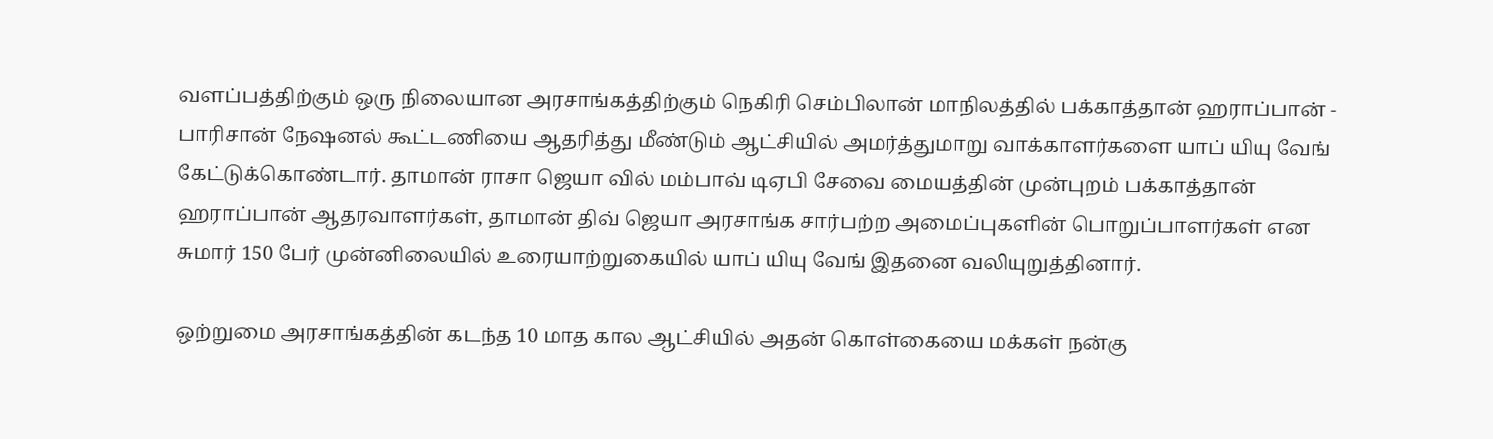வளப்பத்திற்கும் ஒரு நிலையான அரசாங்கத்திற்கும் நெகிரி செம்பிலான் மாநிலத்தில் பக்காத்தான் ஹராப்பான் - பாரிசான் நேஷனல் கூட்டணியை ஆதரித்து மீண்டும் ஆட்சியில் அமர்த்துமாறு வாக்காளர்களை யாப் யியு வேங் கேட்டுக்கொண்டார். தாமான் ராசா ஜெயா வில் மம்பாவ் டிஏபி சேவை மையத்தின் முன்புறம் பக்காத்தான் ஹராப்பான் ஆதரவாளர்கள், தாமான் திவ் ஜெயா அரசாங்க சார்பற்ற அமைப்புகளின் பொறுப்பாளர்கள் என சுமார் 150 பேர் முன்னிலையில் உரையாற்றுகையில் யாப் யியு வேங் இதனை வலியுறுத்தினார்.

ஒற்றுமை அரசாங்கத்தின் கடந்த 10 மாத கால ஆட்சியில் அதன் கொள்கையை மக்கள் நன்கு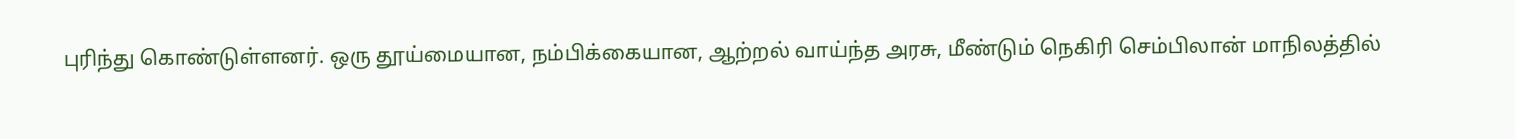புரிந்து கொண்டுள்ளனர். ஒரு தூய்மையான, நம்பிக்கையான, ஆற்றல் வாய்ந்த அரசு, மீண்டும் நெகிரி செம்பிலான் மாநிலத்தில்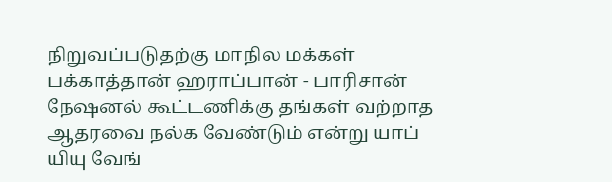நிறுவப்படுதற்கு மாநில மக்கள் பக்காத்தான் ஹராப்பான் - பாரிசான் நேஷனல் கூட்டணிக்கு தங்கள் வற்றாத ஆதரவை நல்க வேண்டும் என்று யாப் யியு வேங்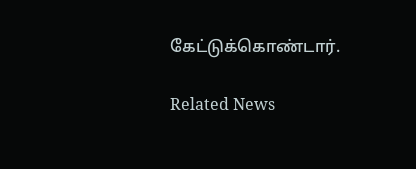கேட்டுக்கொண்டார்.

Related News